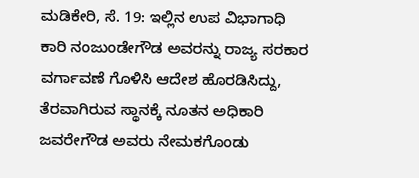ಮಡಿಕೇರಿ, ಸೆ. 19: ಇಲ್ಲಿನ ಉಪ ವಿಭಾಗಾಧಿ ಕಾರಿ ನಂಜುಂಡೇಗೌಡ ಅವರನ್ನು ರಾಜ್ಯ ಸರಕಾರ ವರ್ಗಾವಣೆ ಗೊಳಿಸಿ ಆದೇಶ ಹೊರಡಿಸಿದ್ದು, ತೆರವಾಗಿರುವ ಸ್ಥಾನಕ್ಕೆ ನೂತನ ಅಧಿಕಾರಿ ಜವರೇಗೌಡ ಅವರು ನೇಮಕಗೊಂಡು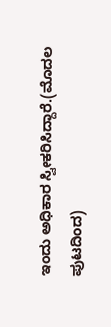ಇಂದು ಅಧಿಕಾರ ಸ್ವೀಕರಿಸಿದ್ದಾರೆ.(ಮೊದಲ ಪುಟದಿಂದ)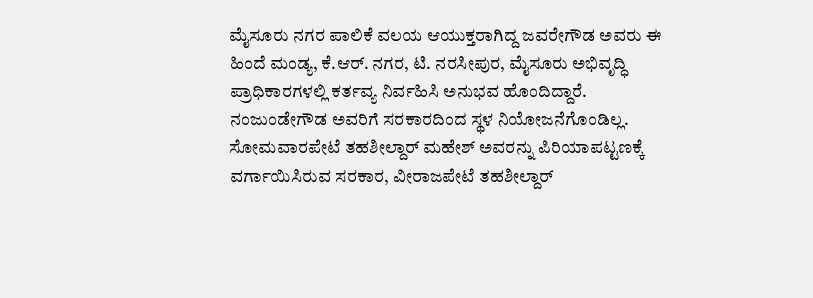ಮೈಸೂರು ನಗರ ಪಾಲಿಕೆ ವಲಯ ಆಯುಕ್ತರಾಗಿದ್ದ ಜವರೇಗೌಡ ಅವರು ಈ ಹಿಂದೆ ಮಂಡ್ಯ, ಕೆ.ಆರ್. ನಗರ, ಟಿ. ನರಸೀಪುರ, ಮೈಸೂರು ಅಭಿವೃದ್ಧಿ ಪ್ರಾಧಿಕಾರಗಳಲ್ಲಿ ಕರ್ತವ್ಯ ನಿರ್ವಹಿಸಿ ಅನುಭವ ಹೊಂದಿದ್ದಾರೆ. ನಂಜುಂಡೇಗೌಡ ಅವರಿಗೆ ಸರಕಾರದಿಂದ ಸ್ಥಳ ನಿಯೋಜನೆಗೊಂಡಿಲ್ಲ. ಸೋಮವಾರಪೇಟೆ ತಹಶೀಲ್ದಾರ್ ಮಹೇಶ್ ಅವರನ್ನು ಪಿರಿಯಾಪಟ್ಟಣಕ್ಕೆ ವರ್ಗಾಯಿಸಿರುವ ಸರಕಾರ, ವೀರಾಜಪೇಟೆ ತಹಶೀಲ್ದಾರ್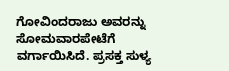ಗೋವಿಂದರಾಜು ಅವರನ್ನು ಸೋಮವಾರಪೇಟೆಗೆ ವರ್ಗಾಯಿಸಿದೆ. ಪ್ರಸಕ್ತ ಸುಳ್ಯ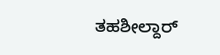ತಹಶೀಲ್ದಾರ್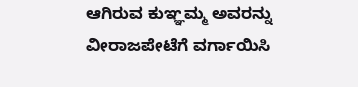ಆಗಿರುವ ಕುಞ್ಞಮ್ಮ ಅವರನ್ನು ವೀರಾಜಪೇಟೆಗೆ ವರ್ಗಾಯಿಸಿ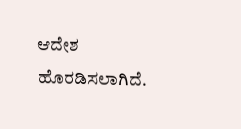ಆದೇಶ ಹೊರಡಿಸಲಾಗಿದೆ.